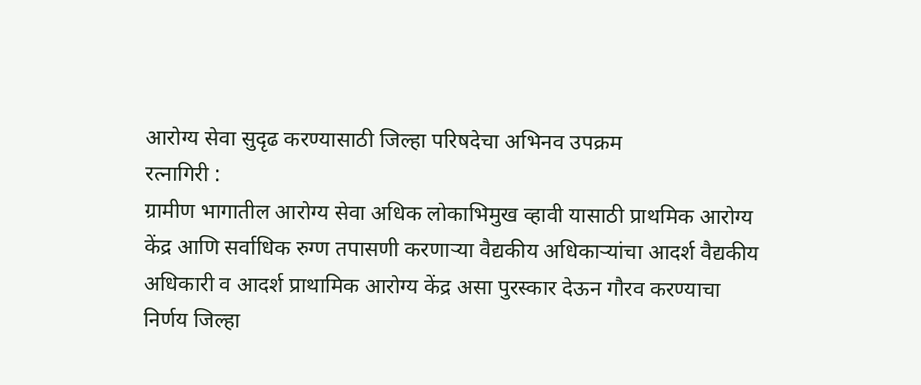आरोग्य सेवा सुदृढ करण्यासाठी जिल्हा परिषदेचा अभिनव उपक्रम
रत्नागिरी :
ग्रामीण भागातील आरोग्य सेवा अधिक लोकाभिमुख व्हावी यासाठी प्राथमिक आरोग्य केंद्र आणि सर्वाधिक रुग्ण तपासणी करणाऱ्या वैद्यकीय अधिकाऱ्यांचा आदर्श वैद्यकीय अधिकारी व आदर्श प्राथामिक आरोग्य केंद्र असा पुरस्कार देऊन गौरव करण्याचा निर्णय जिल्हा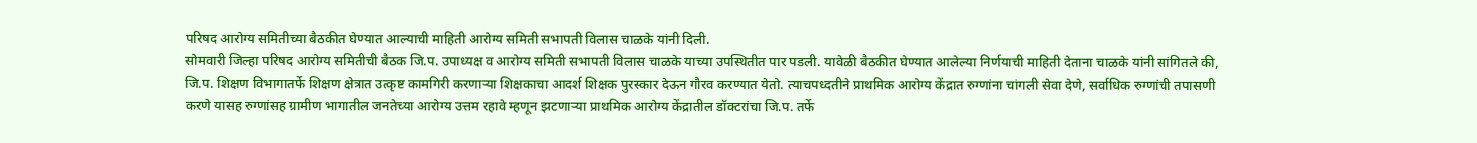परिषद आरोग्य समितीच्या बैठकीत घेण्यात आल्याची माहिती आरोग्य समिती सभापती विलास चाळके यांनी दिली.
सोमवारी जिल्हा परिषद आरोग्य समितीची बैठक जि.प. उपाध्यक्ष व आरोग्य समिती सभापती विलास चाळके याच्या उपस्थितीत पार पडली. यावेळी बैठकीत घेण्यात आलेल्या निर्णयाची माहिती देताना चाळके यांनी सांगितले की, जि.प. शिक्षण विभागातर्फे शिक्षण क्षेत्रात उत्कृष्ट कामगिरी करणाऱ्या शिक्षकाचा आदर्श शिक्षक पुरस्कार देऊन गौरव करण्यात येतो. त्याचपध्दतीने प्राथमिक आरोग्य केंद्रात रुग्णांना चांगली सेवा देणे, सर्वाधिक रुग्णांची तपासणी करणे यासह रुग्णांसह ग्रामीण भागातील जनतेच्या आरोग्य उत्तम रहावे म्हणून झटणाऱ्या प्राथमिक आरोग्य केंद्रातील डॉक्टरांचा जि.प. तर्फे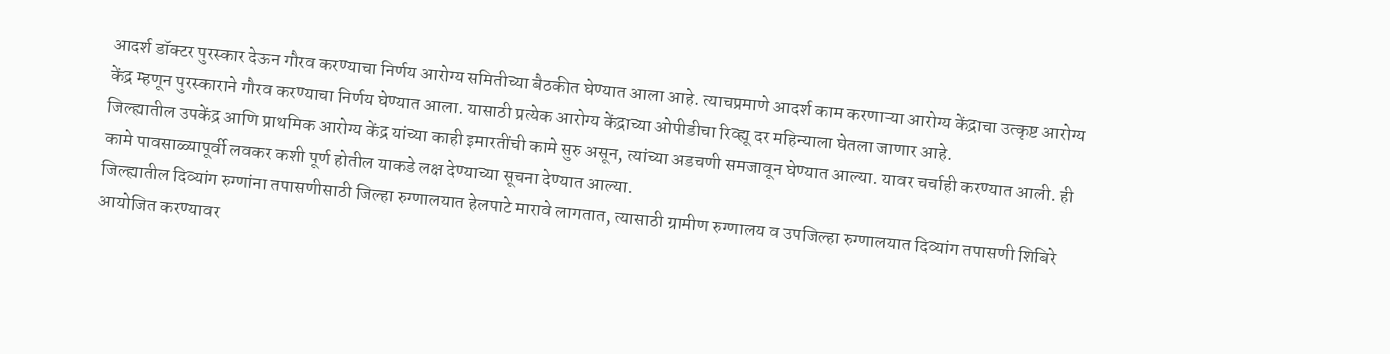आदर्श डॉक्टर पुरस्कार देऊन गौरव करण्याचा निर्णय आरोग्य समितीच्या बैठकीत घेण्यात आला आहे. त्याचप्रमाणे आदर्श काम करणाऱ्या आरोग्य केंद्राचा उत्कृष्ट आरोग्य केंद्र म्हणून पुरस्काराने गौरव करण्याचा निर्णय घेण्यात आला. यासाठी प्रत्येक आरोग्य केंद्राच्या ओपीडीचा रिव्ह्यू दर महिन्याला घेतला जाणार आहे.
जिल्ह्यातील उपकेंद्र आणि प्राथमिक आरोग्य केंद्र यांच्या काही इमारतींची कामे सुरु असून, त्यांच्या अडचणी समजावून घेण्यात आल्या. यावर चर्चाही करण्यात आली. ही कामे पावसाळ्यापूर्वी लवकर कशी पूर्ण होतील याकडे लक्ष देण्याच्या सूचना देण्यात आल्या.
जिल्ह्यातील दिव्यांग रुग्णांना तपासणीसाठी जिल्हा रुग्णालयात हेलपाटे मारावे लागतात, त्यासाठी ग्रामीण रुग्णालय व उपजिल्हा रुग्णालयात दिव्यांग तपासणी शिबिरे आयोजित करण्यावर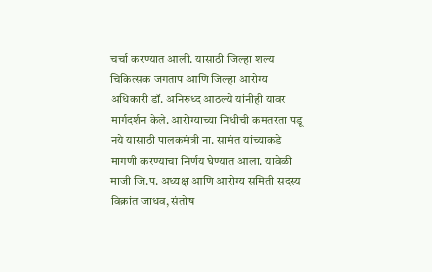चर्चा करण्यात आली. यासाठी जिल्हा शल्य चिकित्सक जगताप आणि जिल्हा आरोग्य अधिकारी डॉ. अनिरुध्द आठल्ये यांनीही यावर मार्गदर्शन केले. आरोग्याच्या निधीची कमतरता पडू नये यासाठी पालकमंत्री ना. सामंत यांच्याकडे मागणी करण्याचा निर्णय घेण्यात आला. यावेळी माजी जि.प. अध्यक्ष आणि आरोग्य समिती सदस्य विक्रांत जाधव, संतोष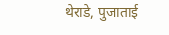थेराडे, पुजाताई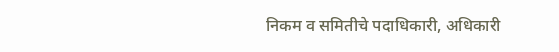निकम व समितीचे पदाधिकारी, अधिकारी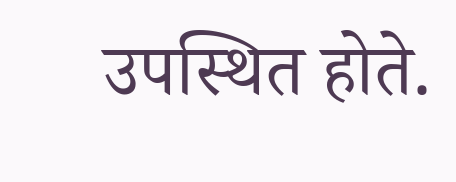उपस्थित होते.